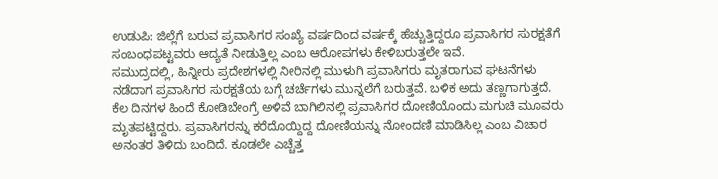ಉಡುಪಿ: ಜಿಲ್ಲೆಗೆ ಬರುವ ಪ್ರವಾಸಿಗರ ಸಂಖ್ಯೆ ವರ್ಷದಿಂದ ವರ್ಷಕ್ಕೆ ಹೆಚ್ಚುತ್ತಿದ್ದರೂ ಪ್ರವಾಸಿಗರ ಸುರಕ್ಷತೆಗೆ ಸಂಬಂಧಪಟ್ಟವರು ಆದ್ಯತೆ ನೀಡುತ್ತಿಲ್ಲ ಎಂಬ ಆರೋಪಗಳು ಕೇಳಿಬರುತ್ತಲೇ ಇವೆ.
ಸಮುದ್ರದಲ್ಲಿ, ಹಿನ್ನೀರು ಪ್ರದೇಶಗಳಲ್ಲಿ ನೀರಿನಲ್ಲಿ ಮುಳುಗಿ ಪ್ರವಾಸಿಗರು ಮೃತರಾಗುವ ಘಟನೆಗಳು ನಡೆದಾಗ ಪ್ರವಾಸಿಗರ ಸುರಕ್ಷತೆಯ ಬಗ್ಗೆ ಚರ್ಚೆಗಳು ಮುನ್ನಲೆಗೆ ಬರುತ್ತವೆ. ಬಳಿಕ ಅದು ತಣ್ಣಗಾಗುತ್ತದೆ.
ಕೆಲ ದಿನಗಳ ಹಿಂದೆ ಕೋಡಿಬೇಂಗ್ರೆ ಅಳಿವೆ ಬಾಗಿಲಿನಲ್ಲಿ ಪ್ರವಾಸಿಗರ ದೋಣಿಯೊಂದು ಮಗುಚಿ ಮೂವರು ಮೃತಪಟ್ಟಿದ್ದರು. ಪ್ರವಾಸಿಗರನ್ನು ಕರೆದೊಯ್ದಿದ್ದ ದೋಣಿಯನ್ನು ನೋಂದಣಿ ಮಾಡಿಸಿಲ್ಲ ಎಂಬ ವಿಚಾರ ಅನಂತರ ತಿಳಿದು ಬಂದಿದೆ. ಕೂಡಲೇ ಎಚ್ಚೆತ್ತ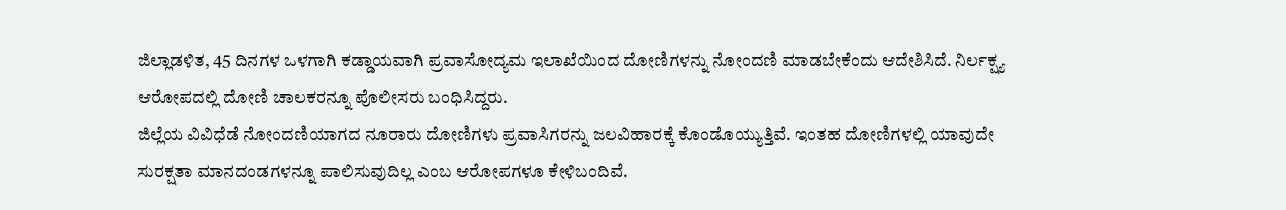ಜಿಲ್ಲಾಡಳಿತ, 45 ದಿನಗಳ ಒಳಗಾಗಿ ಕಡ್ಡಾಯವಾಗಿ ಪ್ರವಾಸೋದ್ಯಮ ಇಲಾಖೆಯಿಂದ ದೋಣಿಗಳನ್ನು ನೋಂದಣಿ ಮಾಡಬೇಕೆಂದು ಆದೇಶಿಸಿದೆ. ನಿರ್ಲಕ್ಷ್ಯ ಆರೋಪದಲ್ಲಿ ದೋಣಿ ಚಾಲಕರನ್ನೂ ಪೊಲೀಸರು ಬಂಧಿಸಿದ್ದರು.
ಜಿಲ್ಲೆಯ ವಿವಿಧೆಡೆ ನೋಂದಣಿಯಾಗದ ನೂರಾರು ದೋಣಿಗಳು ಪ್ರವಾಸಿಗರನ್ನು ಜಲವಿಹಾರಕ್ಕೆ ಕೊಂಡೊಯ್ಯುತ್ತಿವೆ. ಇಂತಹ ದೋಣಿಗಳಲ್ಲಿ ಯಾವುದೇ ಸುರಕ್ಷತಾ ಮಾನದಂಡಗಳನ್ನೂ ಪಾಲಿಸುವುದಿಲ್ಲ ಎಂಬ ಆರೋಪಗಳೂ ಕೇಳಿಬಂದಿವೆ.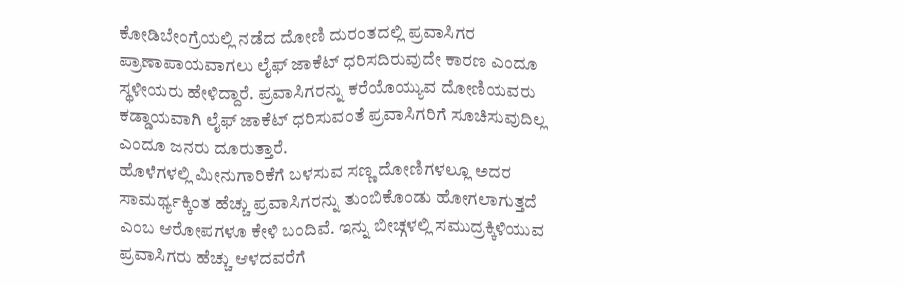ಕೋಡಿಬೇಂಗ್ರೆಯಲ್ಲಿ ನಡೆದ ದೋಣಿ ದುರಂತದಲ್ಲಿ ಪ್ರವಾಸಿಗರ ಪ್ರಾಣಾಪಾಯವಾಗಲು ಲೈಫ್ ಜಾಕೆಟ್ ಧರಿಸದಿರುವುದೇ ಕಾರಣ ಎಂದೂ ಸ್ಥಳೀಯರು ಹೇಳಿದ್ದಾರೆ. ಪ್ರವಾಸಿಗರನ್ನು ಕರೆಯೊಯ್ಯುವ ದೋಣಿಯವರು ಕಡ್ಡಾಯವಾಗಿ ಲೈಫ್ ಜಾಕೆಟ್ ಧರಿಸುವಂತೆ ಪ್ರವಾಸಿಗರಿಗೆ ಸೂಚಿಸುವುದಿಲ್ಲ ಎಂದೂ ಜನರು ದೂರುತ್ತಾರೆ.
ಹೊಳೆಗಳಲ್ಲಿ ಮೀನುಗಾರಿಕೆಗೆ ಬಳಸುವ ಸಣ್ಣ ದೋಣಿಗಳಲ್ಲೂ ಅದರ ಸಾಮರ್ಥ್ಯಕ್ಕಿಂತ ಹೆಚ್ಚು ಪ್ರವಾಸಿಗರನ್ನು ತುಂಬಿಕೊಂಡು ಹೋಗಲಾಗುತ್ತದೆ ಎಂಬ ಆರೋಪಗಳೂ ಕೇಳಿ ಬಂದಿವೆ. ಇನ್ನು ಬೀಚ್ಗಳಲ್ಲಿ ಸಮುದ್ರಕ್ಕಿಳಿಯುವ ಪ್ರವಾಸಿಗರು ಹೆಚ್ಚು ಆಳದವರೆಗೆ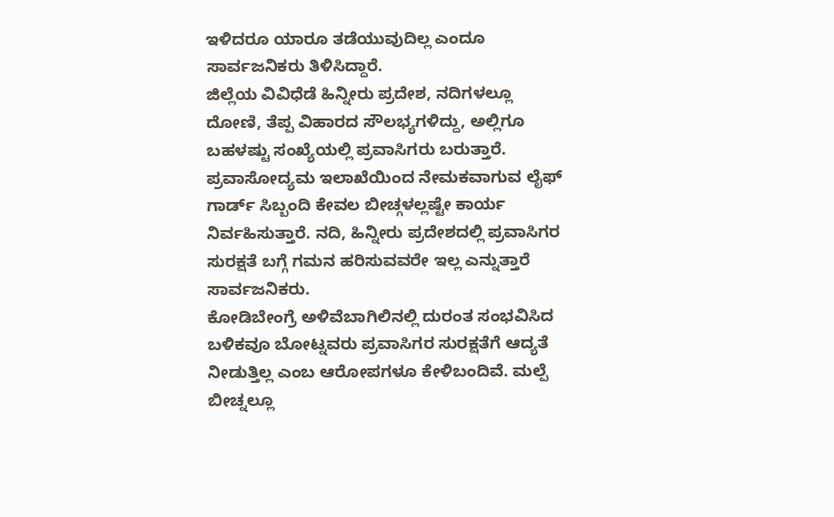ಇಳಿದರೂ ಯಾರೂ ತಡೆಯುವುದಿಲ್ಲ ಎಂದೂ ಸಾರ್ವಜನಿಕರು ತಿಳಿಸಿದ್ದಾರೆ.
ಜಿಲ್ಲೆಯ ವಿವಿಧೆಡೆ ಹಿನ್ನೀರು ಪ್ರದೇಶ, ನದಿಗಳಲ್ಲೂ ದೋಣಿ, ತೆಪ್ಪ ವಿಹಾರದ ಸೌಲಭ್ಯಗಳಿದ್ದು, ಅಲ್ಲಿಗೂ ಬಹಳಷ್ಟು ಸಂಖ್ಯೆಯಲ್ಲಿ ಪ್ರವಾಸಿಗರು ಬರುತ್ತಾರೆ. ಪ್ರವಾಸೋದ್ಯಮ ಇಲಾಖೆಯಿಂದ ನೇಮಕವಾಗುವ ಲೈಫ್ ಗಾರ್ಡ್ ಸಿಬ್ಬಂದಿ ಕೇವಲ ಬೀಚ್ಗಳಲ್ಲಷ್ಟೇ ಕಾರ್ಯ ನಿರ್ವಹಿಸುತ್ತಾರೆ. ನದಿ, ಹಿನ್ನೀರು ಪ್ರದೇಶದಲ್ಲಿ ಪ್ರವಾಸಿಗರ ಸುರಕ್ಷತೆ ಬಗ್ಗೆ ಗಮನ ಹರಿಸುವವರೇ ಇಲ್ಲ ಎನ್ನುತ್ತಾರೆ ಸಾರ್ವಜನಿಕರು.
ಕೋಡಿಬೇಂಗ್ರೆ ಅಳಿವೆಬಾಗಿಲಿನಲ್ಲಿ ದುರಂತ ಸಂಭವಿಸಿದ ಬಳಿಕವೂ ಬೋಟ್ನವರು ಪ್ರವಾಸಿಗರ ಸುರಕ್ಷತೆಗೆ ಆದ್ಯತೆ ನೀಡುತ್ತಿಲ್ಲ ಎಂಬ ಆರೋಪಗಳೂ ಕೇಳಿಬಂದಿವೆ. ಮಲ್ಪೆ ಬೀಚ್ನಲ್ಲೂ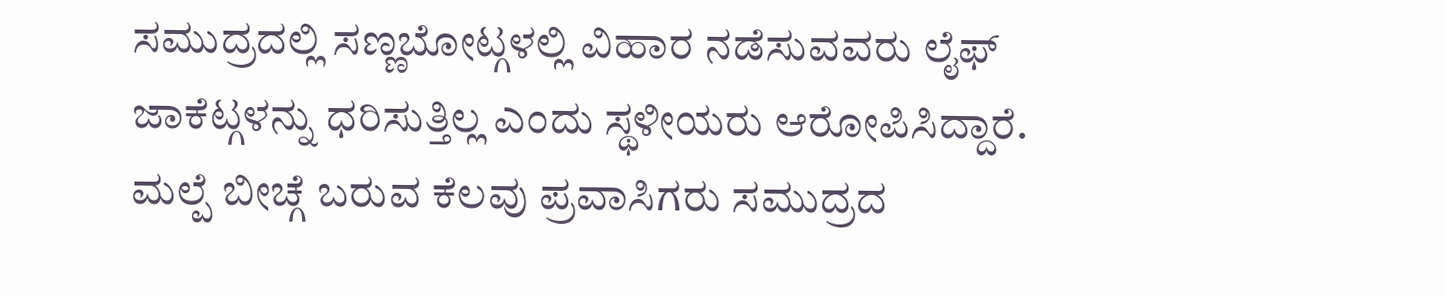ಸಮುದ್ರದಲ್ಲಿ ಸಣ್ಣಬೋಟ್ಗಳಲ್ಲಿ ವಿಹಾರ ನಡೆಸುವವರು ಲೈಫ್ ಜಾಕೆಟ್ಗಳನ್ನು ಧರಿಸುತ್ತಿಲ್ಲ ಎಂದು ಸ್ಥಳೀಯರು ಆರೋಪಿಸಿದ್ದಾರೆ. ಮಲ್ಪೆ ಬೀಚ್ಗೆ ಬರುವ ಕೆಲವು ಪ್ರವಾಸಿಗರು ಸಮುದ್ರದ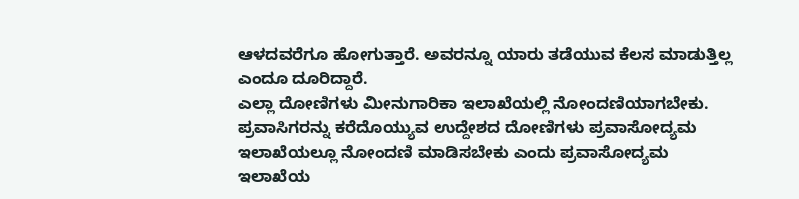ಆಳದವರೆಗೂ ಹೋಗುತ್ತಾರೆ. ಅವರನ್ನೂ ಯಾರು ತಡೆಯುವ ಕೆಲಸ ಮಾಡುತ್ತಿಲ್ಲ ಎಂದೂ ದೂರಿದ್ದಾರೆ.
ಎಲ್ಲಾ ದೋಣಿಗಳು ಮೀನುಗಾರಿಕಾ ಇಲಾಖೆಯಲ್ಲಿ ನೋಂದಣಿಯಾಗಬೇಕು. ಪ್ರವಾಸಿಗರನ್ನು ಕರೆದೊಯ್ಯುವ ಉದ್ದೇಶದ ದೋಣಿಗಳು ಪ್ರವಾಸೋದ್ಯಮ ಇಲಾಖೆಯಲ್ಲೂ ನೋಂದಣಿ ಮಾಡಿಸಬೇಕು ಎಂದು ಪ್ರವಾಸೋದ್ಯಮ ಇಲಾಖೆಯ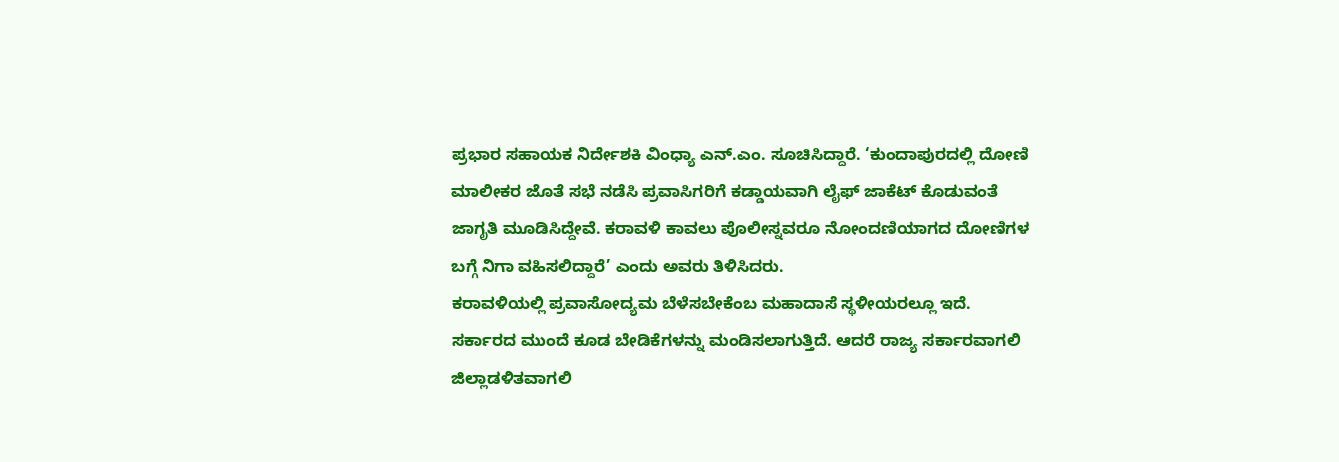ಪ್ರಭಾರ ಸಹಾಯಕ ನಿರ್ದೇಶಕಿ ವಿಂಧ್ಯಾ ಎನ್.ಎಂ. ಸೂಚಿಸಿದ್ದಾರೆ. ‘ಕುಂದಾಪುರದಲ್ಲಿ ದೋಣಿ ಮಾಲೀಕರ ಜೊತೆ ಸಭೆ ನಡೆಸಿ ಪ್ರವಾಸಿಗರಿಗೆ ಕಡ್ಡಾಯವಾಗಿ ಲೈಫ್ ಜಾಕೆಟ್ ಕೊಡುವಂತೆ ಜಾಗೃತಿ ಮೂಡಿಸಿದ್ದೇವೆ. ಕರಾವಳಿ ಕಾವಲು ಪೊಲೀಸ್ನವರೂ ನೋಂದಣಿಯಾಗದ ದೋಣಿಗಳ ಬಗ್ಗೆ ನಿಗಾ ವಹಿಸಲಿದ್ದಾರೆ’ ಎಂದು ಅವರು ತಿಳಿಸಿದರು.
ಕರಾವಳಿಯಲ್ಲಿ ಪ್ರವಾಸೋದ್ಯಮ ಬೆಳೆಸಬೇಕೆಂಬ ಮಹಾದಾಸೆ ಸ್ಥಳೀಯರಲ್ಲೂ ಇದೆ. ಸರ್ಕಾರದ ಮುಂದೆ ಕೂಡ ಬೇಡಿಕೆಗಳನ್ನು ಮಂಡಿಸಲಾಗುತ್ತಿದೆ. ಆದರೆ ರಾಜ್ಯ ಸರ್ಕಾರವಾಗಲಿ ಜಿಲ್ಲಾಡಳಿತವಾಗಲಿ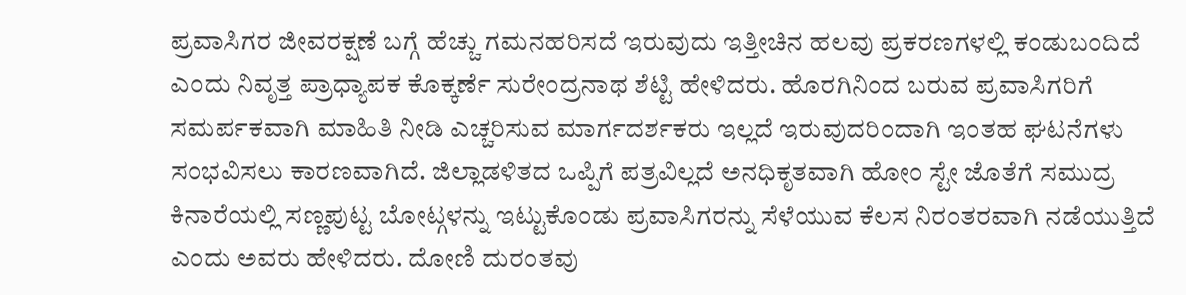ಪ್ರವಾಸಿಗರ ಜೀವರಕ್ಷಣೆ ಬಗ್ಗೆ ಹೆಚ್ಚು ಗಮನಹರಿಸದೆ ಇರುವುದು ಇತ್ತೀಚಿನ ಹಲವು ಪ್ರಕರಣಗಳಲ್ಲಿ ಕಂಡುಬಂದಿದೆ ಎಂದು ನಿವೃತ್ತ ಪ್ರಾಧ್ಯಾಪಕ ಕೊಕ್ಕರ್ಣೆ ಸುರೇಂದ್ರನಾಥ ಶೆಟ್ಟಿ ಹೇಳಿದರು. ಹೊರಗಿನಿಂದ ಬರುವ ಪ್ರವಾಸಿಗರಿಗೆ ಸಮರ್ಪಕವಾಗಿ ಮಾಹಿತಿ ನೀಡಿ ಎಚ್ಚರಿಸುವ ಮಾರ್ಗದರ್ಶಕರು ಇಲ್ಲದೆ ಇರುವುದರಿಂದಾಗಿ ಇಂತಹ ಘಟನೆಗಳು ಸಂಭವಿಸಲು ಕಾರಣವಾಗಿದೆ. ಜಿಲ್ಲಾಡಳಿತದ ಒಪ್ಪಿಗೆ ಪತ್ರವಿಲ್ಲದೆ ಅನಧಿಕೃತವಾಗಿ ಹೇೂಂ ಸ್ಟೇ ಜೊತೆಗೆ ಸಮುದ್ರ ಕಿನಾರೆಯಲ್ಲಿ ಸಣ್ಣಪುಟ್ಟ ಬೇೂಟ್ಗಳನ್ನು ಇಟ್ಟುಕೊಂಡು ಪ್ರವಾಸಿಗರನ್ನು ಸೆಳೆಯುವ ಕೆಲಸ ನಿರಂತರವಾಗಿ ನಡೆಯುತ್ತಿದೆ ಎಂದು ಅವರು ಹೇಳಿದರು. ದೋಣಿ ದುರಂತವು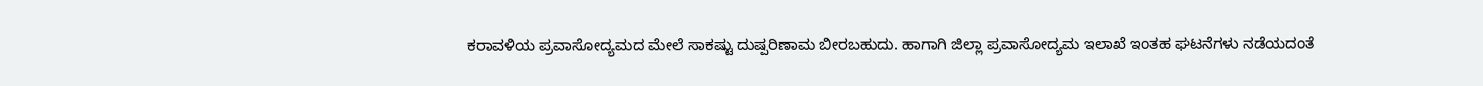ಕರಾವಳಿಯ ಪ್ರವಾಸೋದ್ಯಮದ ಮೇಲೆ ಸಾಕಷ್ಟು ದುಷ್ಪರಿಣಾಮ ಬೀರಬಹುದು. ಹಾಗಾಗಿ ಜಿಲ್ಲಾ ಪ್ರವಾಸೋದ್ಯಮ ಇಲಾಖೆ ಇಂತಹ ಘಟನೆಗಳು ನಡೆಯದಂತೆ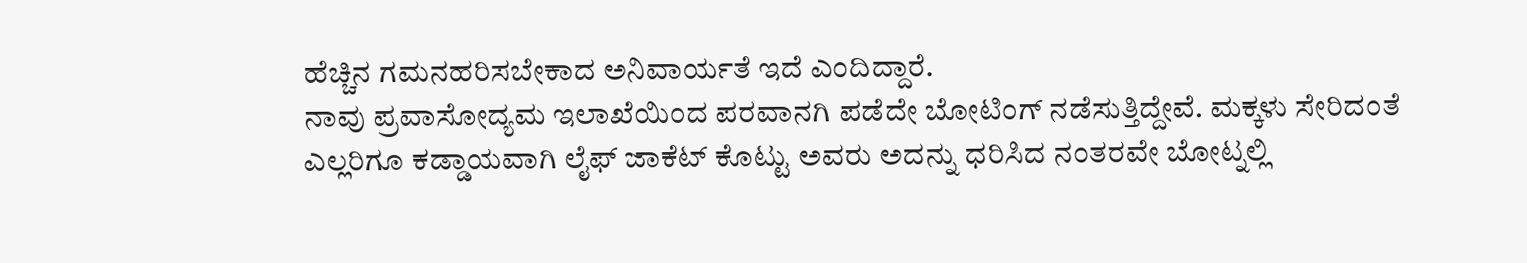ಹೆಚ್ಚಿನ ಗಮನಹರಿಸಬೇಕಾದ ಅನಿವಾರ್ಯತೆ ಇದೆ ಎಂದಿದ್ದಾರೆ.
ನಾವು ಪ್ರವಾಸೋದ್ಯಮ ಇಲಾಖೆಯಿಂದ ಪರವಾನಗಿ ಪಡೆದೇ ಬೋಟಿಂಗ್ ನಡೆಸುತ್ತಿದ್ದೇವೆ. ಮಕ್ಕಳು ಸೇರಿದಂತೆ ಎಲ್ಲರಿಗೂ ಕಡ್ಡಾಯವಾಗಿ ಲೈಫ್ ಜಾಕೆಟ್ ಕೊಟ್ಟು ಅವರು ಅದನ್ನು ಧರಿಸಿದ ನಂತರವೇ ಬೋಟ್ನಲ್ಲಿ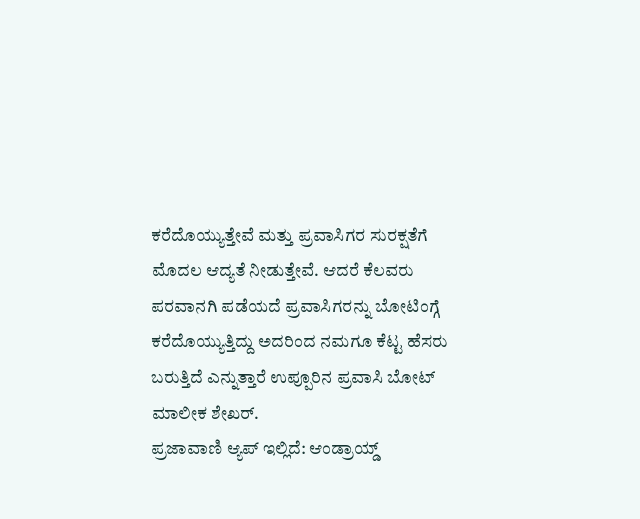ಕರೆದೊಯ್ಯುತ್ತೇವೆ ಮತ್ತು ಪ್ರವಾಸಿಗರ ಸುರಕ್ಷತೆಗೆ ಮೊದಲ ಆದ್ಯತೆ ನೀಡುತ್ತೇವೆ. ಆದರೆ ಕೆಲವರು ಪರವಾನಗಿ ಪಡೆಯದೆ ಪ್ರವಾಸಿಗರನ್ನು ಬೋಟಿಂಗ್ಗೆ ಕರೆದೊಯ್ಯುತ್ತಿದ್ದು ಅದರಿಂದ ನಮಗೂ ಕೆಟ್ಟ ಹೆಸರು ಬರುತ್ತಿದೆ ಎನ್ನುತ್ತಾರೆ ಉಪ್ಪೂರಿನ ಪ್ರವಾಸಿ ಬೋಟ್ ಮಾಲೀಕ ಶೇಖರ್.
ಪ್ರಜಾವಾಣಿ ಆ್ಯಪ್ ಇಲ್ಲಿದೆ: ಆಂಡ್ರಾಯ್ಡ್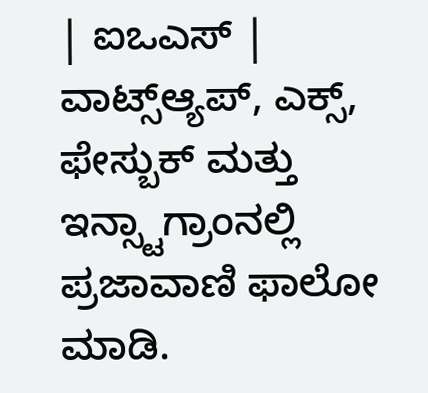| ಐಒಎಸ್ | ವಾಟ್ಸ್ಆ್ಯಪ್, ಎಕ್ಸ್, ಫೇಸ್ಬುಕ್ ಮತ್ತು ಇನ್ಸ್ಟಾಗ್ರಾಂನಲ್ಲಿ ಪ್ರಜಾವಾಣಿ ಫಾಲೋ ಮಾಡಿ.